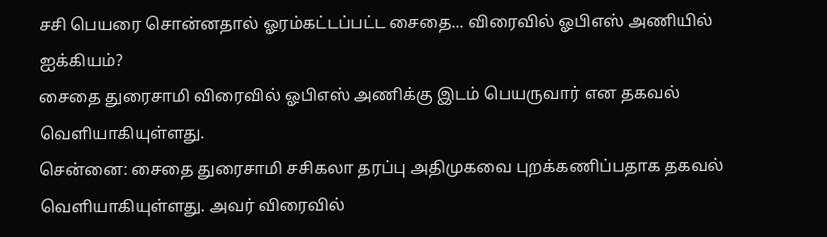சசி பெயரை சொன்னதால் ஓரம்கட்டப்பட்ட சைதை... விரைவில் ஓபிஎஸ் அணியில் ஐக்கியம்?
சைதை துரைசாமி விரைவில் ஓபிஎஸ் அணிக்கு இடம் பெயருவார் என தகவல் வெளியாகியுள்ளது.
சென்னை: சைதை துரைசாமி சசிகலா தரப்பு அதிமுகவை புறக்கணிப்பதாக தகவல் வெளியாகியுள்ளது. அவர் விரைவில்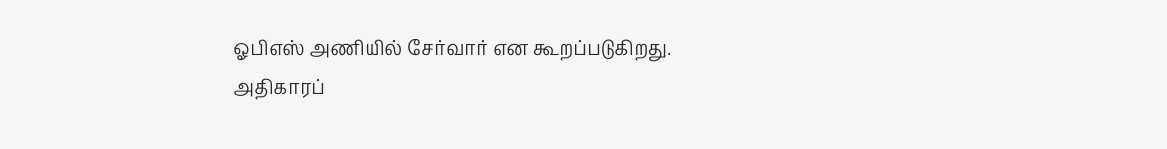ஓபிஎஸ் அணியில் சேர்வார் என கூறப்படுகிறது.
அதிகாரப்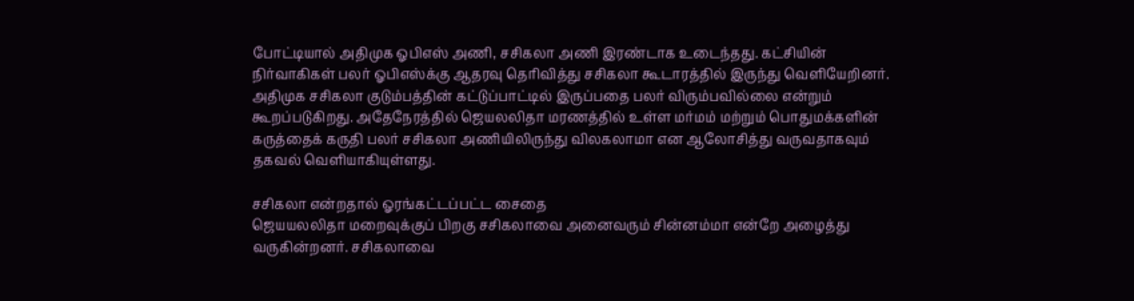போட்டியால் அதிமுக ஓபிஎஸ் அணி, சசிகலா அணி இரண்டாக உடைந்தது. கட்சியின் நிர்வாகிகள் பலர் ஓபிஎஸ்க்கு ஆதரவு தெரிவித்து சசிகலா கூடாரத்தில் இருந்து வெளியேறினர்.
அதிமுக சசிகலா குடும்பத்தின் கட்டுப்பாட்டில் இருப்பதை பலர் விரும்பவில்லை என்றும் கூறப்படுகிறது. அதேநேரத்தில் ஜெயலலிதா மரணத்தில் உள்ள மர்மம் மற்றும் பொதுமக்களின் கருத்தைக் கருதி பலர் சசிகலா அணியிலிருந்து விலகலாமா என ஆலோசித்து வருவதாகவும் தகவல் வெளியாகியுள்ளது.

சசிகலா என்றதால் ஓரங்கட்டப்பட்ட சைதை
ஜெயயலலிதா மறைவுக்குப் பிறகு சசிகலாவை அனைவரும் சின்னம்மா என்றே அழைத்து வருகின்றனர். சசிகலாவை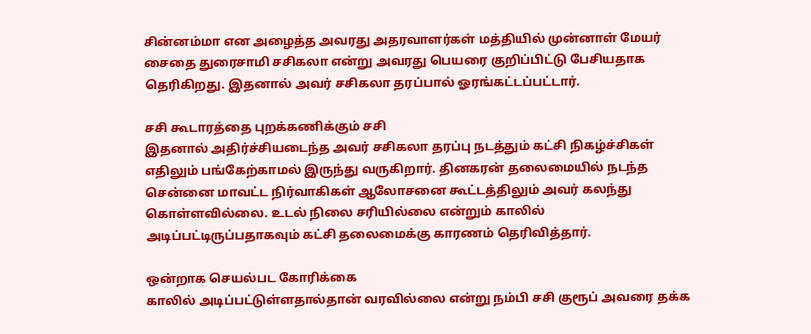சின்னம்மா என அழைத்த அவரது அதரவாளர்கள் மத்தியில் முன்னாள் மேயர் சைதை துரைசாமி சசிகலா என்று அவரது பெயரை குறிப்பிட்டு பேசியதாக தெரிகிறது. இதனால் அவர் சசிகலா தரப்பால் ஓரங்கட்டப்பட்டார்.

சசி கூடாரத்தை புறக்கணிக்கும் சசி
இதனால் அதிர்ச்சியடைந்த அவர் சசிகலா தரப்பு நடத்தும் கட்சி நிகழ்ச்சிகள் எதிலும் பங்கேற்காமல் இருந்து வருகிறார். தினகரன் தலைமையில் நடந்த சென்னை மாவட்ட நிர்வாகிகள் ஆலோசனை கூட்டத்திலும் அவர் கலந்து கொள்ளவில்லை. உடல் நிலை சரியில்லை என்றும் காலில் அடிப்பட்டிருப்பதாகவும் கட்சி தலைமைக்கு காரணம் தெரிவித்தார்.

ஒன்றாக செயல்பட கோரிக்கை
காலில் அடிப்பட்டுள்ளதால்தான் வரவில்லை என்று நம்பி சசி குரூப் அவரை தக்க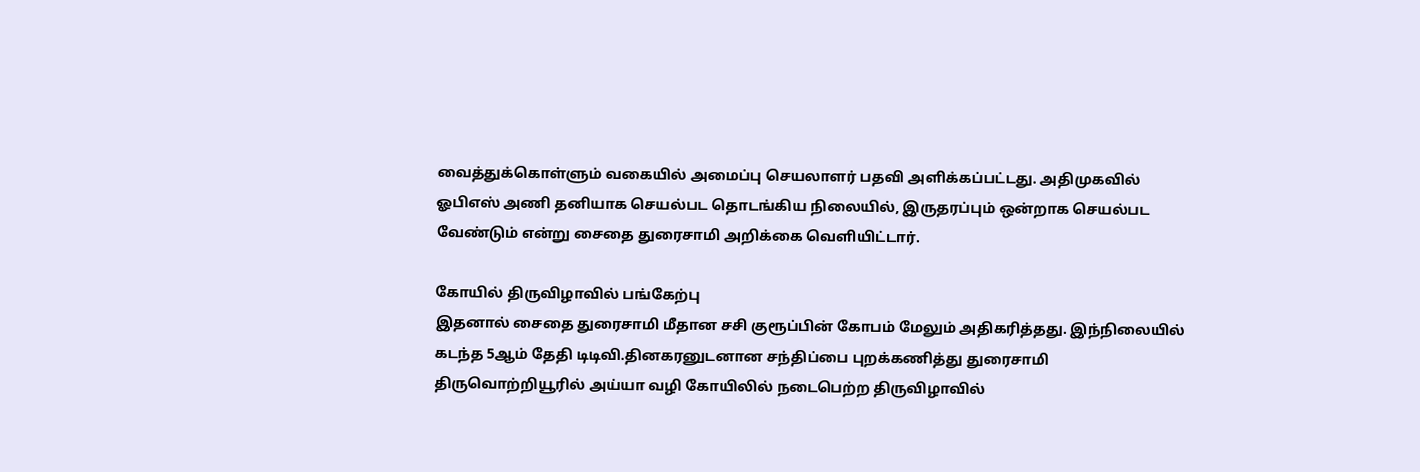வைத்துக்கொள்ளும் வகையில் அமைப்பு செயலாளர் பதவி அளிக்கப்பட்டது. அதிமுகவில் ஓபிஎஸ் அணி தனியாக செயல்பட தொடங்கிய நிலையில், இருதரப்பும் ஒன்றாக செயல்பட வேண்டும் என்று சைதை துரைசாமி அறிக்கை வெளியிட்டார்.

கோயில் திருவிழாவில் பங்கேற்பு
இதனால் சைதை துரைசாமி மீதான சசி குரூப்பின் கோபம் மேலும் அதிகரித்தது. இந்நிலையில் கடந்த 5ஆம் தேதி டிடிவி.தினகரனுடனான சந்திப்பை புறக்கணித்து துரைசாமி திருவொற்றியூரில் அய்யா வழி கோயிலில் நடைபெற்ற திருவிழாவில்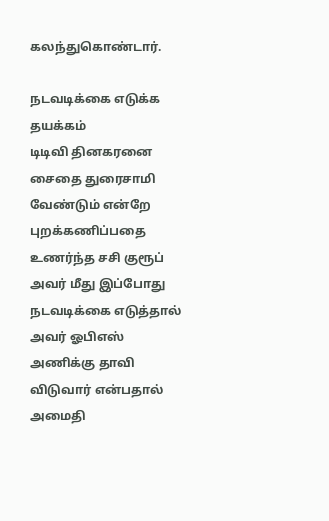கலந்துகொண்டார்.

நடவடிக்கை எடுக்க தயக்கம்
டிடிவி தினகரனை சைதை துரைசாமி வேண்டும் என்றே புறக்கணிப்பதை உணர்ந்த சசி குரூப் அவர் மீது இப்போது நடவடிக்கை எடுத்தால் அவர் ஓபிஎஸ் அணிக்கு தாவி விடுவார் என்பதால் அமைதி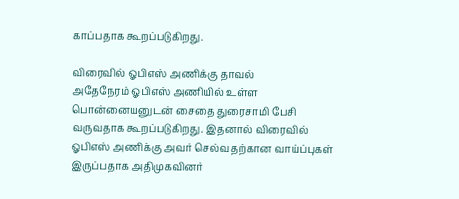காப்பதாக கூறப்படுகிறது.

விரைவில் ஓபிஎஸ் அணிக்கு தாவல்
அதேநேரம் ஓபிஎஸ் அணியில் உள்ள பொன்னையனுடன் சைதை துரைசாமி பேசி வருவதாக கூறப்படுகிறது. இதனால் விரைவில் ஓபிஎஸ் அணிக்கு அவர் செல்வதற்கான வாய்ப்புகள் இருப்பதாக அதிமுகவினர்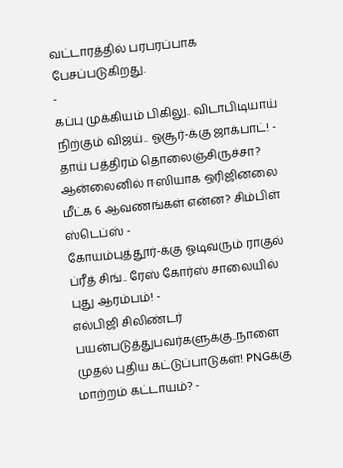வட்டாரத்தில் பரபரப்பாக பேசப்படுகிறது.
-
கப்பு முக்கியம் பிகிலு.. விடாபிடியாய் நிற்கும் விஜய்.. ஓசூர்-க்கு ஜாக்பாட்! -
தாய் பத்திரம் தொலைஞ்சிருச்சா? ஆன்லைனில் ஈஸியாக ஒரிஜினலை மீட்க 6 ஆவணங்கள் என்ன? சிம்பிள் ஸ்டெப்ஸ் -
கோயம்புத்தூர்-க்கு ஓடிவரும் ராகுல் ப்ரீத் சிங்.. ரேஸ் கோர்ஸ் சாலையில் புது ஆரம்பம்! -
எல்பிஜி சிலிண்டர் பயன்படுத்துபவர்களுக்கு..நாளை முதல் புதிய கட்டுப்பாடுகள்! PNGக்கு மாற்றம் கட்டாயம்? -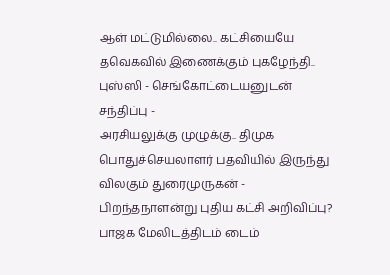ஆள் மட்டுமில்லை.. கட்சியையே தவெகவில் இணைக்கும் புகழேந்தி.. புஸ்ஸி - செங்கோட்டையனுடன் சந்திப்பு -
அரசியலுக்கு முழுக்கு.. திமுக பொதுச்செயலாளர் பதவியில் இருந்து விலகும் துரைமுருகன் -
பிறந்தநாளன்று புதிய கட்சி அறிவிப்பு? பாஜக மேலிடத்திடம் டைம்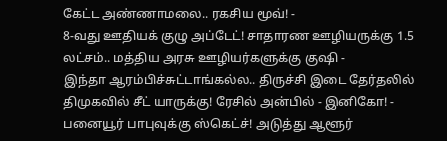கேட்ட அண்ணாமலை.. ரகசிய மூவ்! -
8-வது ஊதியக் குழு அப்டேட்! சாதாரண ஊழியருக்கு 1.5 லட்சம்.. மத்திய அரசு ஊழியர்களுக்கு குஷி -
இந்தா ஆரம்பிச்சுட்டாங்கல்ல.. திருச்சி இடை தேர்தலில் திமுகவில் சீட் யாருக்கு! ரேசில் அன்பில் - இனிகோ! -
பனையூர் பாபுவுக்கு ஸ்கெட்ச்! அடுத்து ஆளூர்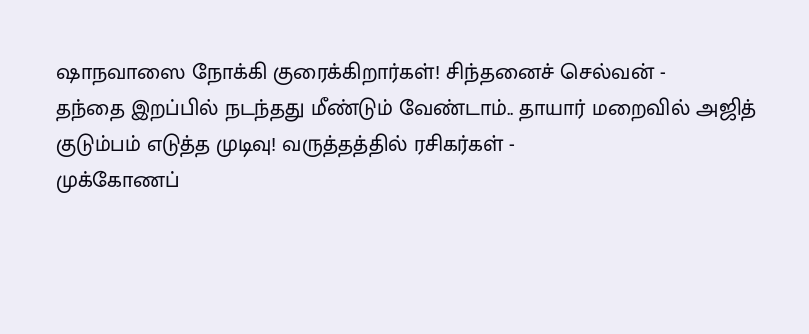ஷாநவாஸை நோக்கி குரைக்கிறார்கள்! சிந்தனைச் செல்வன் -
தந்தை இறப்பில் நடந்தது மீண்டும் வேண்டாம்.. தாயார் மறைவில் அஜித் குடும்பம் எடுத்த முடிவு! வருத்தத்தில் ரசிகர்கள் -
முக்கோணப்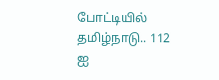போட்டியில் தமிழ்நாடு.. 112 ஐ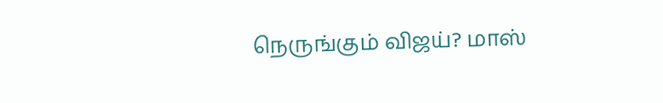நெருங்கும் விஜய்? மாஸ்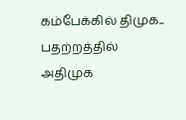கம்பேக்கில் திமுக.. பதற்றத்தில் அதிமுக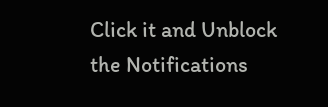Click it and Unblock the Notifications